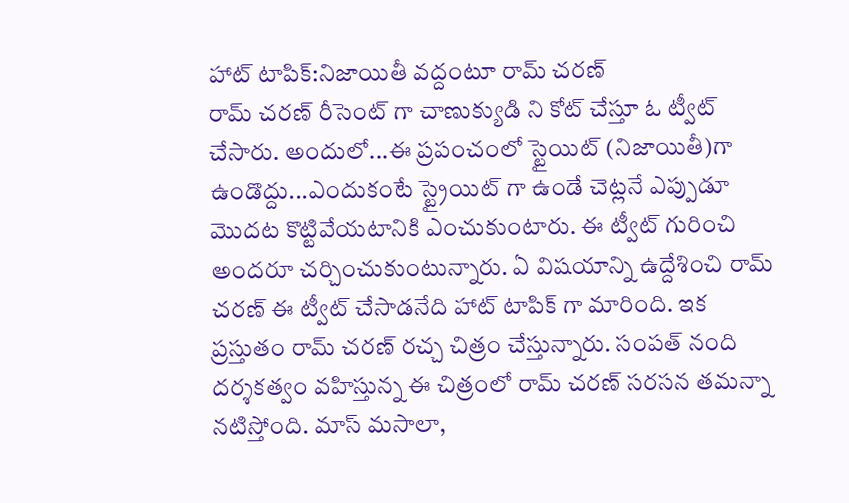హాట్ టాపిక్:నిజాయితీ వద్దంటూ రామ్ చరణ్
రామ్ చరణ్ రీసెంట్ గా చాణుక్యుడి ని కోట్ చేస్తూ ఓ ట్వీట్ చేసారు. అందులో...ఈ ప్రపంచంలో స్టైయిట్ (నిజాయితీ)గా ఉండొద్దు...ఎందుకంటే స్ట్రైయిట్ గా ఉండే చెట్లనే ఎప్పుడూ మొదట కొట్టివేయటానికి ఎంచుకుంటారు. ఈ ట్వీట్ గురించి అందరూ చర్చించుకుంటున్నారు. ఏ విషయాన్ని ఉద్దేశించి రామ్ చరణ్ ఈ ట్వీట్ చేసాడనేది హాట్ టాపిక్ గా మారింది. ఇక ప్రస్తుతం రామ్ చరణ్ రచ్చ చిత్రం చేస్తున్నారు. సంపత్ నంది దర్శకత్వం వహిస్తున్న ఈ చిత్రంలో రామ్ చరణ్ సరసన తమన్నా నటిస్తోంది. మాస్ మసాలా,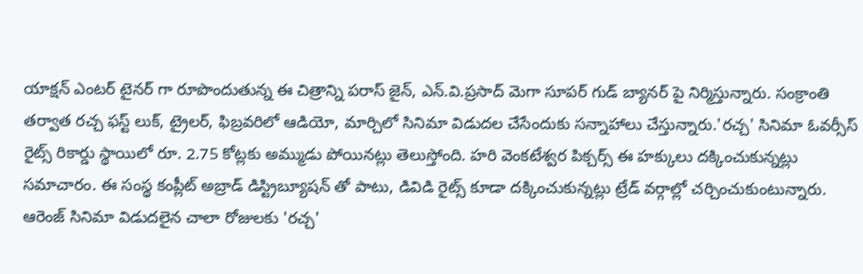యాక్షన్ ఎంటర్ టైనర్ గా రూపొందుతున్న ఈ చిత్రాన్ని పరాస్ జైన్, ఎన్.వి.ప్రసాద్ మెగా సూపర్ గుడ్ బ్యానర్ పై నిర్మిస్తున్నారు. సంక్రాంతి తర్వాత రచ్చ ఫస్ట్ లుక్, ట్రైలర్, ఫిబ్రవరిలో ఆడియో, మార్చిలో సినిమా విడుదల చేసేందుకు సన్నాహాలు చేస్తున్నారు.'రచ్చ' సినిమా ఓవర్సీస్ రైట్స్ రికార్డు స్థాయిలో రూ. 2.75 కోట్లకు అమ్ముడు పోయినట్లు తెలుస్తోంది. హరి వెంకటేశ్వర పిక్చర్స్ ఈ హక్కులు దక్కించుకున్నట్లు సమాచారం. ఈ సంస్థ కంప్లీట్ అబ్రాడ్ డిస్ట్రిబ్యూషన్ తో పాటు, డివిడి రైట్స్ కూడా దక్కించుకున్నట్లు ట్రేడ్ వర్గాల్లో చర్చించుకుంటున్నారు. ఆరెంజ్ సినిమా విడుదలైన చాలా రోజులకు 'రచ్చ'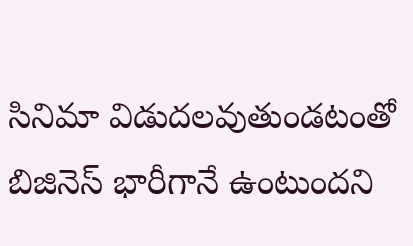సినిమా విడుదలవుతుండటంతో బిజినెస్ భారీగానే ఉంటుందని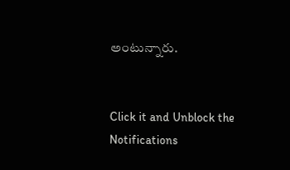అంటున్నారు.


Click it and Unblock the Notifications